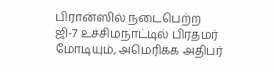பிரான்ஸில் நடைபெற்ற ஜி-7 உச்சிமநாட்டில் பிரதமர் மோடியும், அமெரிக்க அதிபர்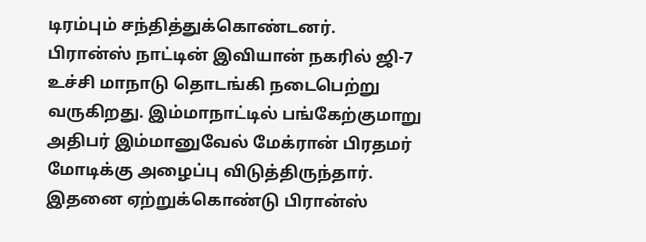டிரம்பும் சந்தித்துக்கொண்டனர்.
பிரான்ஸ் நாட்டின் இவியான் நகரில் ஜி-7 உச்சி மாநாடு தொடங்கி நடைபெற்று வருகிறது. இம்மாநாட்டில் பங்கேற்குமாறு அதிபர் இம்மானுவேல் மேக்ரான் பிரதமர் மோடிக்கு அழைப்பு விடுத்திருந்தார். இதனை ஏற்றுக்கொண்டு பிரான்ஸ்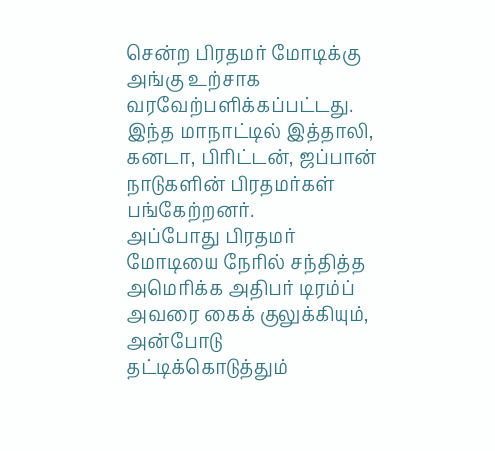சென்ற பிரதமர் மோடிக்கு அங்கு உற்சாக வரவேற்பளிக்கப்பட்டது. இந்த மாநாட்டில் இத்தாலி, கனடா, பிரிட்டன், ஜப்பான் நாடுகளின் பிரதமர்கள் பங்கேற்றனர்.
அப்போது பிரதமர் மோடியை நேரில் சந்தித்த அமெரிக்க அதிபர் டிரம்ப் அவரை கைக் குலுக்கியும், அன்போடு தட்டிக்கொடுத்தும்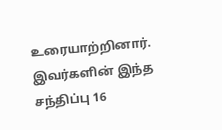உரையாற்றினார். இவர்களின் இந்த சந்திப்பு 16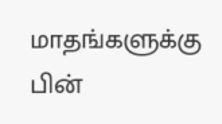மாதங்களுக்கு பின்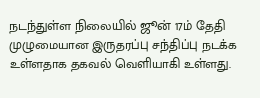நடந்துள்ள நிலையில் ஜூன் 17ம் தேதி முழுமையான இருதரப்பு சந்திப்பு நடக்க உள்ளதாக தகவல் வெளியாகி உள்ளது.